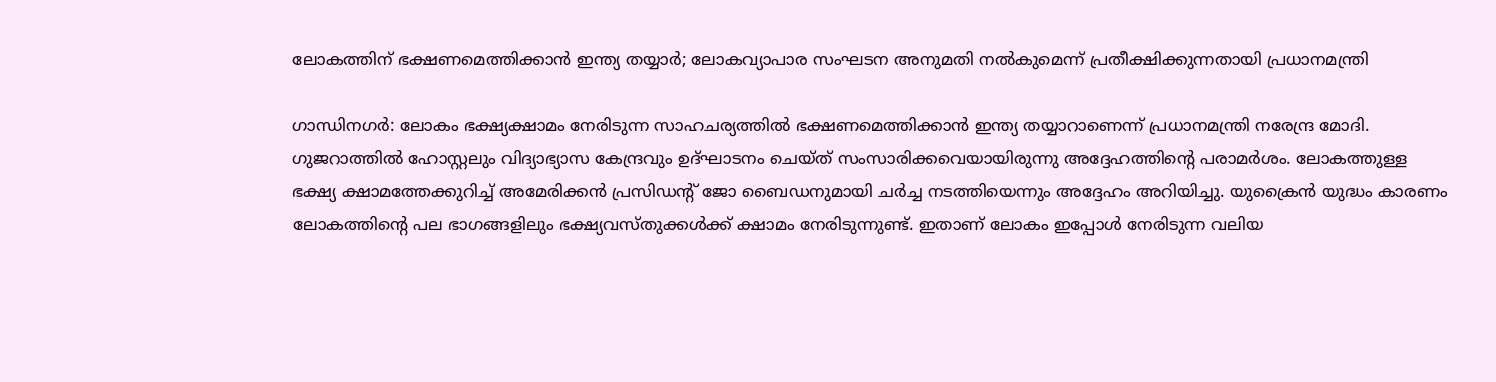ലോകത്തിന് ഭക്ഷണമെത്തിക്കാൻ ഇന്ത്യ തയ്യാർ; ലോകവ്യാപാര സംഘടന അനുമതി നൽകുമെന്ന് പ്രതീക്ഷിക്കുന്നതായി പ്രധാനമന്ത്രി

ഗാന്ധിനഗർ: ലോകം ഭക്ഷ്യക്ഷാമം നേരിടുന്ന സാഹചര്യത്തിൽ ഭക്ഷണമെത്തിക്കാൻ ഇന്ത്യ തയ്യാറാണെന്ന് പ്രധാനമന്ത്രി നരേന്ദ്ര മോദി. ഗുജറാത്തിൽ ഹോസ്റ്റലും വിദ്യാഭ്യാസ കേന്ദ്രവും ഉദ്ഘാടനം ചെയ്ത് സംസാരിക്കവെയായിരുന്നു അദ്ദേഹത്തിന്റെ പരാമർശം. ലോകത്തുള്ള ഭക്ഷ്യ ക്ഷാമത്തേക്കുറിച്ച് അമേരിക്കൻ പ്രസിഡന്റ് ജോ ബൈഡനുമായി ചർച്ച നടത്തിയെന്നും അദ്ദേഹം അറിയിച്ചു. യുക്രൈൻ യുദ്ധം കാരണം ലോകത്തിന്റെ പല ഭാഗങ്ങളിലും ഭക്ഷ്യവസ്തുക്കൾക്ക് ക്ഷാമം നേരിടുന്നുണ്ട്. ഇതാണ് ലോകം ഇപ്പോൾ നേരിടുന്ന വലിയ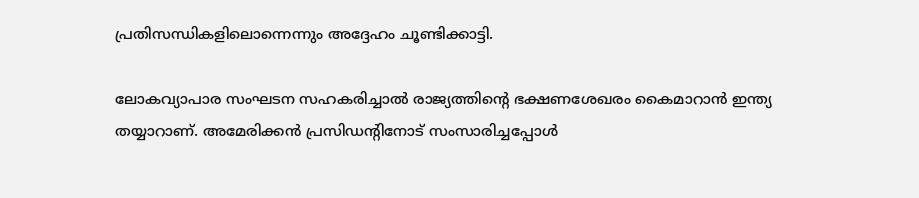പ്രതിസന്ധികളിലൊന്നെന്നും അദ്ദേഹം ചൂണ്ടിക്കാട്ടി.

ലോകവ്യാപാര സംഘടന സഹകരിച്ചാൽ രാജ്യത്തിന്റെ ഭക്ഷണശേഖരം കൈമാറാൻ ഇന്ത്യ തയ്യാറാണ്. അമേരിക്കൻ പ്രസിഡന്റിനോട് സംസാരിച്ചപ്പോൾ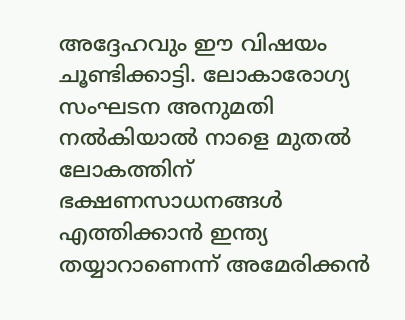അദ്ദേഹവും ഈ വിഷയം ചൂണ്ടിക്കാട്ടി. ലോകാരോഗ്യ സംഘടന അനുമതി നൽകിയാൽ നാളെ മുതൽ ലോകത്തിന് ഭക്ഷണസാധനങ്ങൾ എത്തിക്കാൻ ഇന്ത്യ തയ്യാറാണെന്ന് അമേരിക്കൻ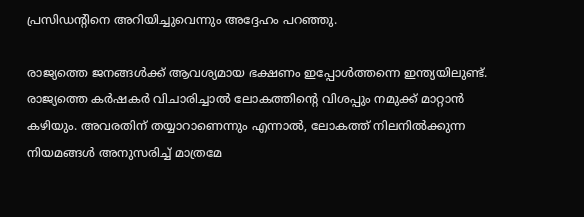പ്രസിഡന്റിനെ അറിയിച്ചുവെന്നും അദ്ദേഹം പറഞ്ഞു.

രാജ്യത്തെ ജനങ്ങൾക്ക് ആവശ്യമായ ഭക്ഷണം ഇപ്പോൾത്തന്നെ ഇന്ത്യയിലുണ്ട്. രാജ്യത്തെ കർഷകർ വിചാരിച്ചാൽ ലോകത്തിന്റെ വിശപ്പും നമുക്ക് മാറ്റാൻ കഴിയും. അവരതിന് തയ്യാറാണെന്നും എന്നാൽ, ലോകത്ത് നിലനിൽക്കുന്ന നിയമങ്ങൾ അനുസരിച്ച് മാത്രമേ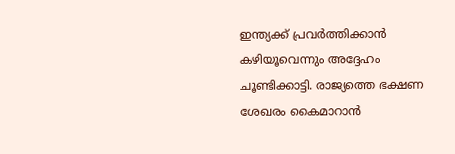ഇന്ത്യക്ക് പ്രവർത്തിക്കാൻ കഴിയൂവെന്നും അദ്ദേഹം ചൂണ്ടിക്കാട്ടി. രാജ്യത്തെ ഭക്ഷണ ശേഖരം കൈമാറാൻ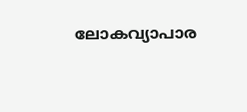ലോകവ്യാപാര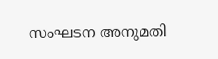സംഘടന അനുമതി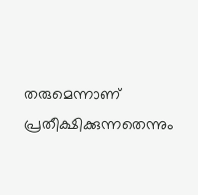തരുമെന്നാണ് പ്രതീക്ഷിക്കുന്നതെന്നും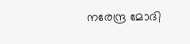നരേന്ദ്ര മോദി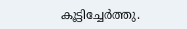കൂട്ടിച്ചേർത്തു.